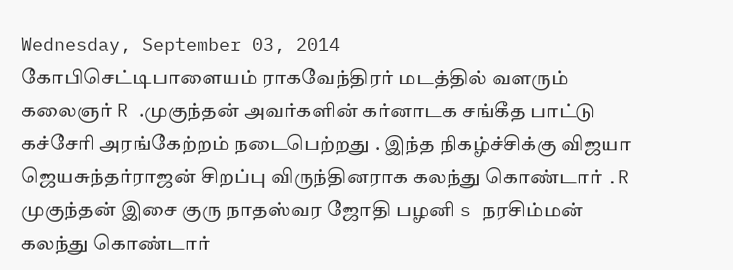Wednesday, September 03, 2014
கோபிசெட்டிபாளையம் ராகவேந்திரர் மடத்தில் வளரும் கலைஞர் R .முகுந்தன் அவர்களின் கர்னாடக சங்கீத பாட்டு கச்சேரி அரங்கேற்றம் நடைபெற்றது . இந்த நிகழ்ச்சிக்கு விஜயா ஜெயசுந்தர்ராஜன் சிறப்பு விருந்தினராக கலந்து கொண்டார் .R முகுந்தன் இசை குரு நாதஸ்வர ஜோதி பழனி s நரசிம்மன் கலந்து கொண்டார்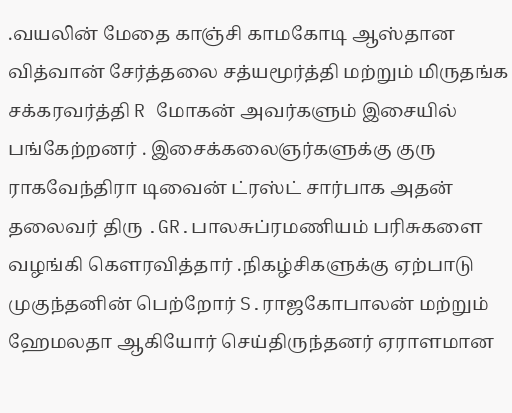.வயலின் மேதை காஞ்சி காமகோடி ஆஸ்தான வித்வான் சேர்த்தலை சத்யமூர்த்தி மற்றும் மிருதங்க சக்கரவர்த்தி R மோகன் அவர்களும் இசையில் பங்கேற்றனர் . இசைக்கலைஞர்களுக்கு குரு ராகவேந்திரா டிவைன் ட்ரஸ்ட் சார்பாக அதன் தலைவர் திரு .GR.பாலசுப்ரமணியம் பரிசுகளை வழங்கி கௌரவித்தார் .நிகழ்சிகளுக்கு ஏற்பாடு முகுந்தனின் பெற்றோர் S.ராஜகோபாலன் மற்றும் ஹேமலதா ஆகியோர் செய்திருந்தனர் ஏராளமான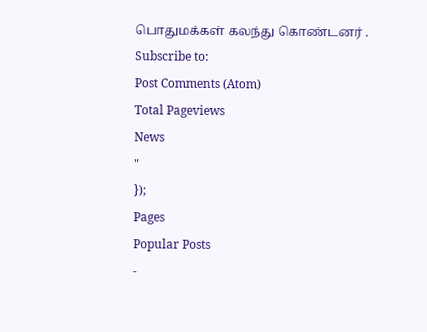பொதுமக்கள் கலந்து கொண்டனர் .
Subscribe to:
Post Comments (Atom)
Total Pageviews
News
"
});
Pages
Popular Posts
-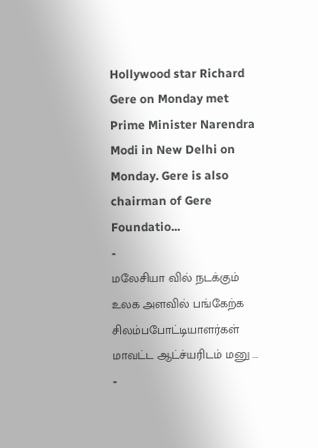Hollywood star Richard Gere on Monday met Prime Minister Narendra Modi in New Delhi on Monday. Gere is also chairman of Gere Foundatio...
-
மலேசியா வில் நடக்கும் உலக அளவில் பங்கேற்க சிலம்பபோட்டியாளர்கள் மாவட்ட ஆட்ச்யரிடம் மனு ...
-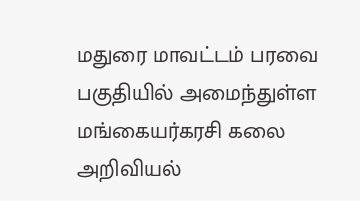மதுரை மாவட்டம் பரவை பகுதியில் அமைந்துள்ள மங்கையர்கரசி கலை அறிவியல்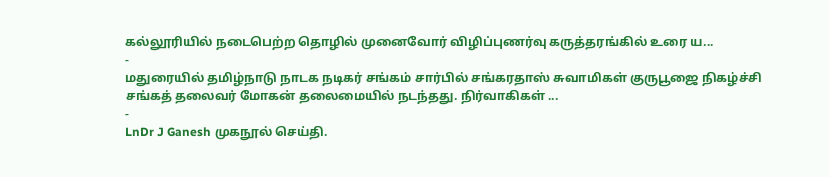கல்லூரியில் நடைபெற்ற தொழில் முனைவோர் விழிப்புணர்வு கருத்தரங்கில் உரை ய...
-
மதுரையில் தமிழ்நாடு நாடக நடிகர் சங்கம் சார்பில் சங்கரதாஸ் சுவாமிகள் குருபூஜை நிகழ்ச்சி சங்கத் தலைவர் மோகன் தலைமையில் நடந்தது. நிர்வாகிகள் ...
-
LnDr J Ganesh முகநூல் செய்தி.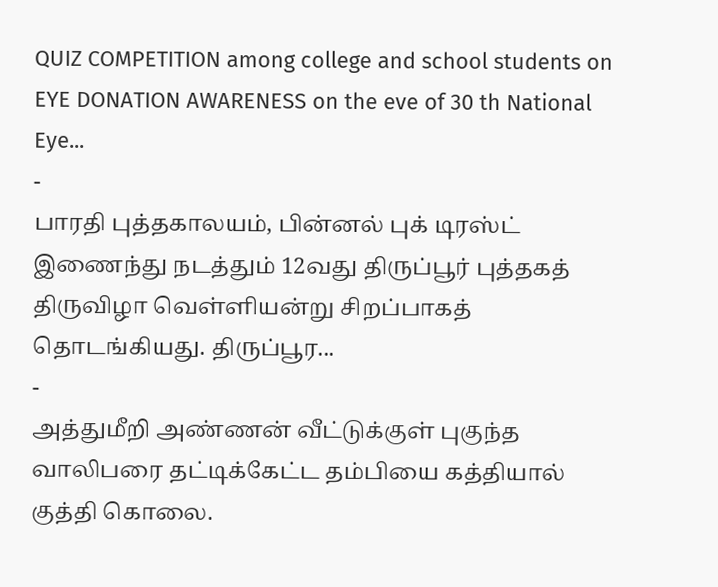QUIZ COMPETITION among college and school students on EYE DONATION AWARENESS on the eve of 30 th National Eye...
-
பாரதி புத்தகாலயம், பின்னல் புக் டிரஸ்ட் இணைந்து நடத்தும் 12வது திருப்பூர் புத்தகத் திருவிழா வெள்ளியன்று சிறப்பாகத் தொடங்கியது. திருப்பூர...
-
அத்துமீறி அண்ணன் வீட்டுக்குள் புகுந்த வாலிபரை தட்டிக்கேட்ட தம்பியை கத்தியால் குத்தி கொலை.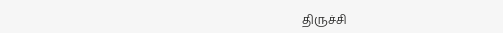திருச்சி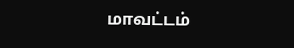மாவட்டம்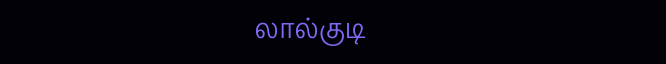லால்குடி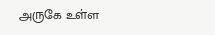அருகே உள்ள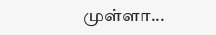முள்ளா...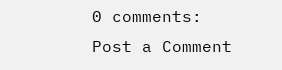0 comments:
Post a Comment